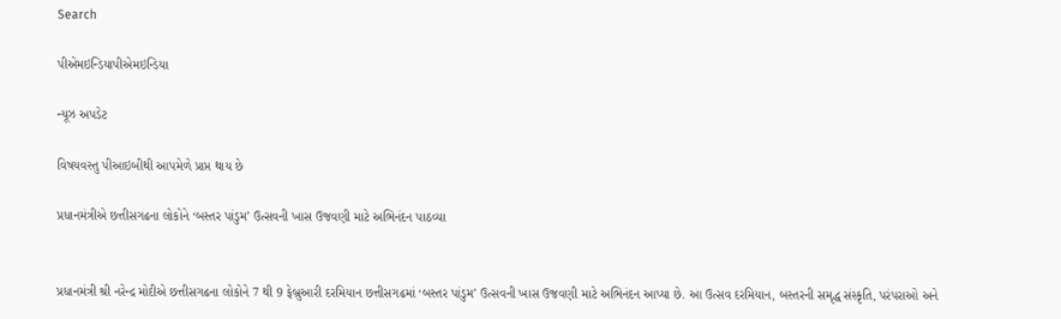Search

પીએમઇન્ડિયાપીએમઇન્ડિયા

ન્યૂઝ અપડેટ

વિષયવસ્તુ પીઆઇબીથી આપમેળે પ્રાપ્ત થાય છે

પ્રધાનમંત્રીએ છત્તીસગઢના લોકોને ‘બસ્તર પાંડુમ’ ઉત્સવની ખાસ ઉજવણી માટે અભિનંદન પાઠવ્યા


પ્રધાનમંત્રી શ્રી નરેન્દ્ર મોદીએ છત્તીસગઢના લોકોને 7 થી 9 ફેબ્રુઆરી દરમિયાન છત્તીસગઢમાં ‘બસ્તર પાંડુમ’ ઉત્સવની ખાસ ઉજવણી માટે અભિનંદન આપ્યા છે. આ ઉત્સવ દરમિયાન, બસ્તરની સમૃદ્ધ સંસ્કૃતિ, પરંપરાઓ અને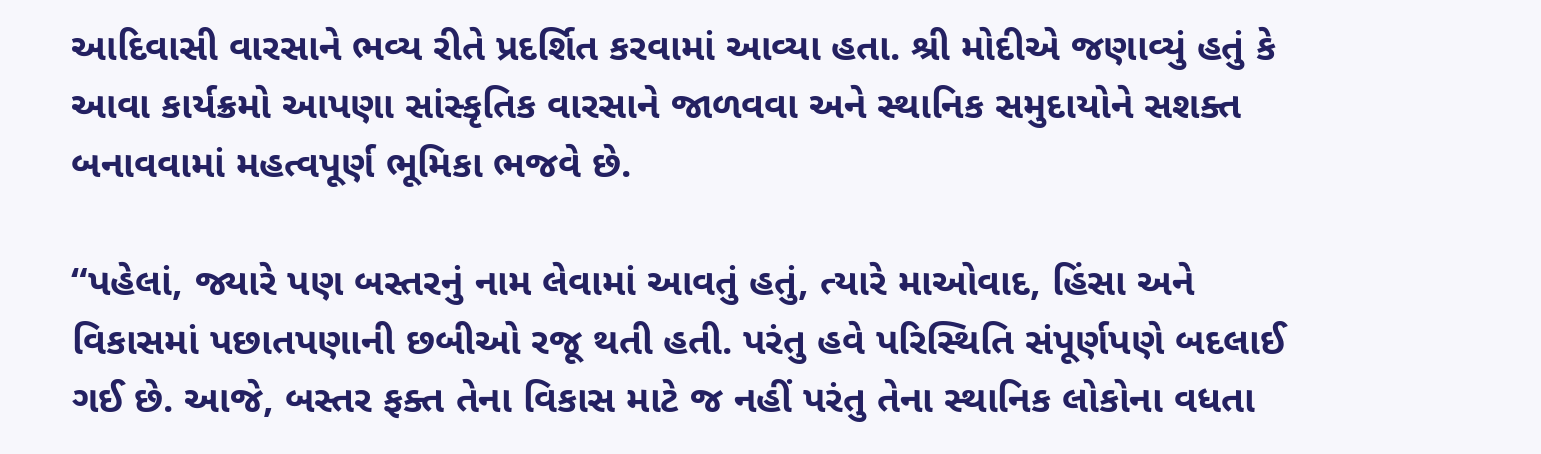આદિવાસી વારસાને ભવ્ય રીતે પ્રદર્શિત કરવામાં આવ્યા હતા. શ્રી મોદીએ જણાવ્યું હતું કે આવા કાર્યક્રમો આપણા સાંસ્કૃતિક વારસાને જાળવવા અને સ્થાનિક સમુદાયોને સશક્ત બનાવવામાં મહત્વપૂર્ણ ભૂમિકા ભજવે છે.

“પહેલાં, જ્યારે પણ બસ્તરનું નામ લેવામાં આવતું હતું, ત્યારે માઓવાદ, હિંસા અને વિકાસમાં પછાતપણાની છબીઓ રજૂ થતી હતી. પરંતુ હવે પરિસ્થિતિ સંપૂર્ણપણે બદલાઈ ગઈ છે. આજે, બસ્તર ફક્ત તેના વિકાસ માટે જ નહીં પરંતુ તેના સ્થાનિક લોકોના વધતા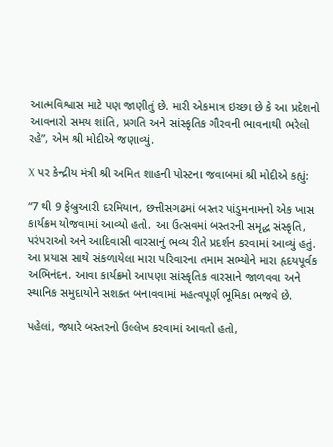આત્મવિશ્વાસ માટે પણ જાણીતું છે. મારી એકમાત્ર ઇચ્છા છે કે આ પ્રદેશનો આવનારો સમય શાંતિ, પ્રગતિ અને સાંસ્કૃતિક ગૌરવની ભાવનાથી ભરેલો રહે”, એમ શ્રી મોદીએ જણાવ્યું.

X પર કેન્દ્રીય મંત્રી શ્રી અમિત શાહની પોસ્ટના જવાબમાં શ્રી મોદીએ કહ્યું:

“7 થી 9 ફેબ્રુઆરી દરમિયાન, છત્તીસગઢમાં બસ્તર પાંડુમનામનો એક ખાસ કાર્યક્રમ યોજવામાં આવ્યો હતો. આ ઉત્સવમાં બસ્તરની સમૃદ્ધ સંસ્કૃતિ, પરંપરાઓ અને આદિવાસી વારસાનું ભવ્ય રીતે પ્રદર્શન કરવામાં આવ્યું હતું. આ પ્રયાસ સાથે સંકળાયેલા મારા પરિવારના તમામ સભ્યોને મારા હૃદયપૂર્વક અભિનંદન. આવા કાર્યક્રમો આપણા સાંસ્કૃતિક વારસાને જાળવવા અને સ્થાનિક સમુદાયોને સશક્ત બનાવવામાં મહત્વપૂર્ણ ભૂમિકા ભજવે છે.

પહેલાં, જ્યારે બસ્તરનો ઉલ્લેખ કરવામાં આવતો હતો,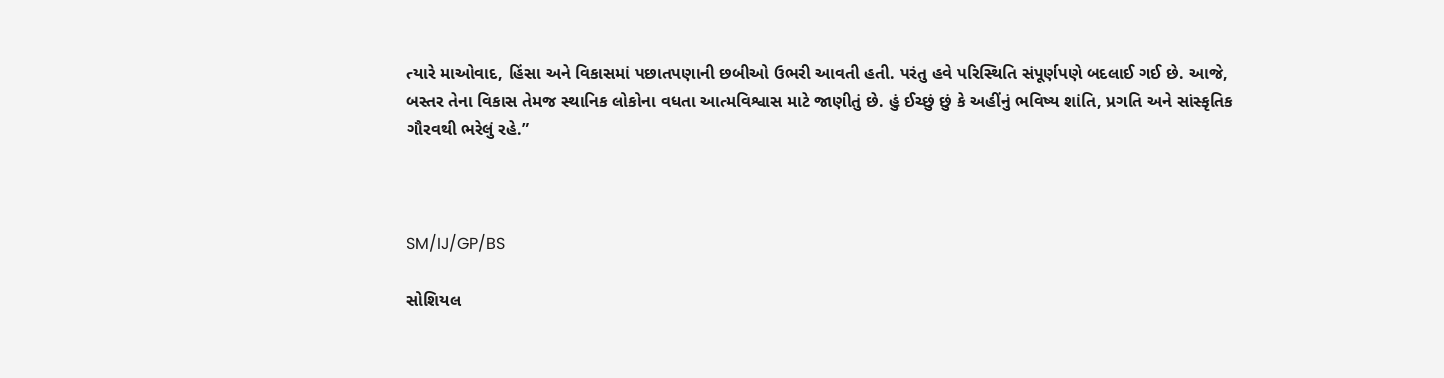ત્યારે માઓવાદ, હિંસા અને વિકાસમાં પછાતપણાની છબીઓ ઉભરી આવતી હતી. પરંતુ હવે પરિસ્થિતિ સંપૂર્ણપણે બદલાઈ ગઈ છે. આજે, બસ્તર તેના વિકાસ તેમજ સ્થાનિક લોકોના વધતા આત્મવિશ્વાસ માટે જાણીતું છે. હું ઈચ્છું છું કે અહીંનું ભવિષ્ય શાંતિ, પ્રગતિ અને સાંસ્કૃતિક ગૌરવથી ભરેલું રહે.”



SM/IJ/GP/BS

સોશિયલ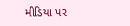મીડિયા પર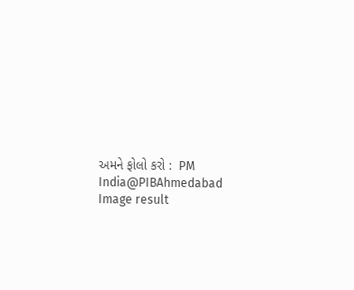અમને ફોલો કરો :  PM India@PIBAhmedabad   Image result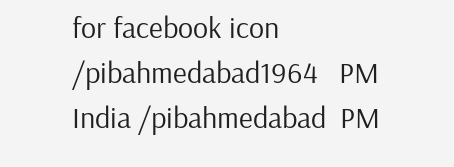for facebook icon /pibahmedabad1964   PM India /pibahmedabad  PM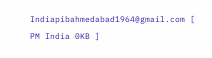Indiapibahmedabad1964@gmail.com [ PM India 0KB ]